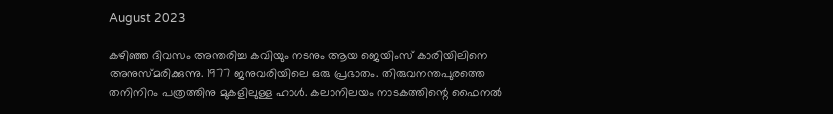August 2023

കഴിഞ്ഞ ദിവസം അന്തരിച്ച കവിയും നടനും ആയ ജെയിംസ് കാരിയിലിനെ അനുസ്മരിക്കുന്നു. 1977 ജനുവരിയിലെ ഒരു പ്രഭാതം. തിരുവനന്തപുരത്തെ തനിനിറം പത്രത്തിനു മുകളിലുള്ള ഹാൾ. കലാനിലയം നാടകത്തിന്റെ ഫൈനൽ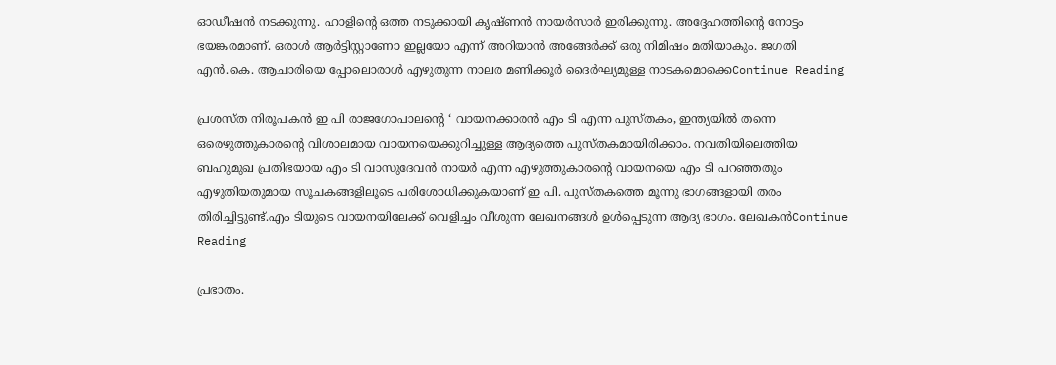ഓഡീഷൻ നടക്കുന്നു. ഹാളിന്റെ ഒത്ത നടുക്കായി കൃഷ്ണൻ നായർസാർ ഇരിക്കുന്നു. അദ്ദേഹത്തിന്റെ നോട്ടം ഭയങ്കരമാണ്. ഒരാൾ ആർട്ടിസ്റ്റാണോ ഇല്ലയോ എന്ന് അറിയാൻ അങ്ങേർക്ക് ഒരു നിമിഷം മതിയാകും. ജഗതി എൻ.കെ. ആചാരിയെ പ്പോലൊരാൾ എഴുതുന്ന നാലര മണിക്കൂർ ദൈർഘ്യമുള്ള നാടകമൊക്കെContinue Reading

പ്രശസ്ത നിരൂപകൻ ഇ പി രാജഗോപാലന്റെ ‘ വായനക്കാരൻ എം ടി എന്ന പുസ്തകം, ഇന്ത്യയിൽ തന്നെ ഒരെഴുത്തുകാരന്റെ വിശാലമായ വായനയെക്കുറിച്ചുള്ള ആദ്യത്തെ പുസ്തകമായിരിക്കാം. നവതിയിലെത്തിയ ബഹുമുഖ പ്രതിഭയായ എം ടി വാസുദേവൻ നായർ എന്ന എഴുത്തുകാരന്റെ വായനയെ എം ടി പറഞ്ഞതും എഴുതിയതുമായ സൂചകങ്ങളിലൂടെ പരിശോധിക്കുകയാണ് ഇ പി. പുസ്തകത്തെ മൂന്നു ഭാഗങ്ങളായി തരം തിരിച്ചിട്ടുണ്ട്.എം ടിയുടെ വായനയിലേക്ക് വെളിച്ചം വീശുന്ന ലേഖനങ്ങൾ ഉൾപ്പെടുന്ന ആദ്യ ഭാഗം. ലേഖകൻContinue Reading

പ്രഭാതം.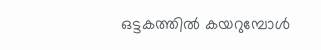ഒട്ടകത്തിൽ കയറുമ്പോൾ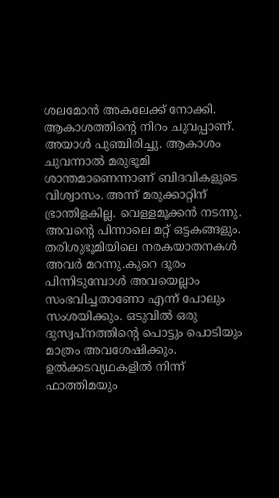ശലമോൻ അകലേക്ക് നോക്കി. ആകാശത്തിന്റെ നിറം ചുവപ്പാണ്. അയാൾ പുഞ്ചിരിച്ചു. ആകാശം ചുവന്നാൽ മരുഭൂമി ശാന്തമാണെന്നാണ് ബിദവികളുടെ വിശ്വാസം. അന്ന് മരുക്കാറ്റിന് ഭ്രാന്തിളകില്ല. വെള്ളമൂക്കൻ നടന്നു. അവന്റെ പിന്നാലെ മറ്റ് ഒട്ടകങ്ങളും. തരിശുഭൂമിയിലെ നരകയാതനകൾ അവർ മറന്നു.കുറെ ദൂരം പിന്നിടുമ്പോൾ അവയെല്ലാം സംഭവിച്ചതാണോ എന്ന് പോലും സംശയിക്കും. ഒടുവിൽ ഒരു ദുസ്വപ്നത്തിന്റെ പൊട്ടും പൊടിയും മാത്രം അവശേഷിക്കും. ഉൽക്കടവ്യഥകളിൽ നിന്ന് ഫാത്തിമയും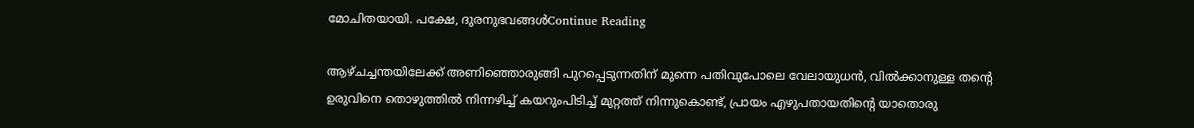മോചിതയായി. പക്ഷേ, ദുരനുഭവങ്ങൾContinue Reading

ആഴ്ചച്ചന്തയിലേക്ക് അണിഞ്ഞൊരുങ്ങി പുറപ്പെടുന്നതിന് മുന്നെ പതിവുപോലെ വേലായുധൻ, വിൽക്കാനുള്ള തൻ്റെ ഉരുവിനെ തൊഴുത്തിൽ നിന്നഴിച്ച് കയറുംപിടിച്ച് മുറ്റത്ത് നിന്നുകൊണ്ട്, പ്രായം എഴുപതായതിൻ്റെ യാതൊരു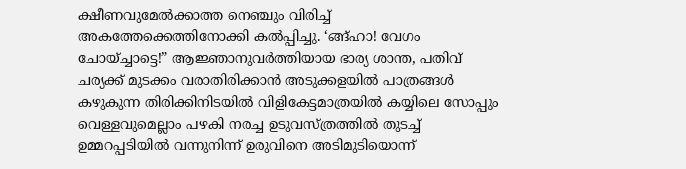ക്ഷീണവുമേൽക്കാത്ത നെഞ്ചും വിരിച്ച് അകത്തേക്കെത്തിനോക്കി കൽപ്പിച്ചു. ‘ങ്ങ്ഹാ! വേഗം ചോയ്ച്ചാട്ടെ!” ആജ്ഞാനുവർത്തിയായ ഭാര്യ ശാന്ത, പതിവ് ചര്യക്ക് മുടക്കം വരാതിരിക്കാൻ അടുക്കളയിൽ പാത്രങ്ങൾ കഴുകുന്ന തിരിക്കിനിടയിൽ വിളികേട്ടമാത്രയിൽ കയ്യിലെ സോപ്പും വെള്ളവുമെല്ലാം പഴകി നരച്ച ഉടുവസ്ത്രത്തിൽ തുടച്ച് ഉമ്മറപ്പടിയിൽ വന്നുനിന്ന് ഉരുവിനെ അടിമുടിയൊന്ന്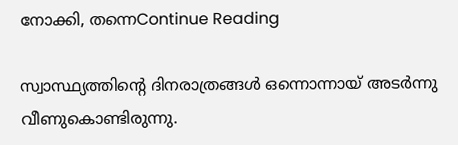നോക്കി, തന്നെContinue Reading

സ്വാസ്ഥ്യത്തിന്റെ ദിനരാത്രങ്ങൾ ഒന്നൊന്നായ് അടർന്നു വീണുകൊണ്ടിരുന്നു.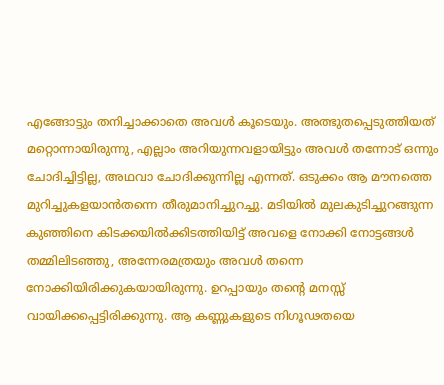എങ്ങോട്ടും തനിച്ചാക്കാതെ അവൾ കൂടെയും. അത്ഭുതപ്പെടുത്തിയത് മറ്റൊന്നായിരുന്നു, എല്ലാം അറിയുന്നവളായിട്ടും അവൾ തന്നോട് ഒന്നും ചോദിച്ചിട്ടില്ല, അഥവാ ചോദിക്കുന്നില്ല എന്നത്. ഒടുക്കം ആ മൗനത്തെ മുറിച്ചുകളയാൻതന്നെ തീരുമാനിച്ചുറച്ചു. മടിയിൽ മുലകുടിച്ചുറങ്ങുന്ന കുഞ്ഞിനെ കിടക്കയിൽക്കിടത്തിയിട്ട് അവളെ നോക്കി നോട്ടങ്ങൾ തമ്മിലിടഞ്ഞു, അന്നേരമത്രയും അവൾ തന്നെ നോക്കിയിരിക്കുകയായിരുന്നു. ഉറപ്പായും തന്റെ മനസ്സ് വായിക്കപ്പെട്ടിരിക്കുന്നു. ആ കണ്ണുകളുടെ നിഗൂഢതയെ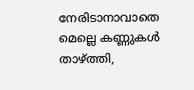നേരിടാനാവാതെ മെല്ലെ കണ്ണുകൾ താഴ്ത്തി,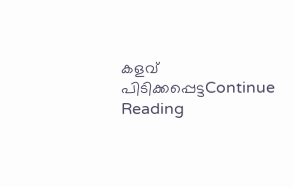കളവ് പിടിക്കപ്പെട്ടContinue Reading